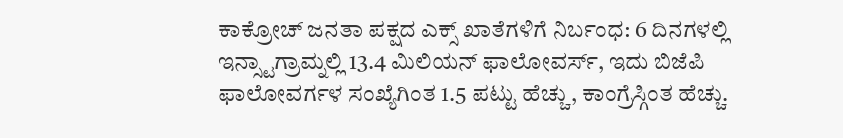ಕಾಕ್ರೋಚ್ ಜನತಾ ಪಕ್ಷದ ಎಕ್ಸ್ ಖಾತೆಗಳಿಗೆ ನಿರ್ಬಂಧ: 6 ದಿನಗಳಲ್ಲಿ ಇನ್ಸ್ಟಾಗ್ರಾಮ್ನಲ್ಲಿ 13.4 ಮಿಲಿಯನ್ ಫಾಲೋವರ್ಸ್, ಇದು ಬಿಜೆಪಿ ಫಾಲೋವರ್ಗಳ ಸಂಖ್ಯೆಗಿಂತ 1.5 ಪಟ್ಟು ಹೆಚ್ಚು, ಕಾಂಗ್ರೆಸ್ಗಿಂತ ಹೆಚ್ಚು.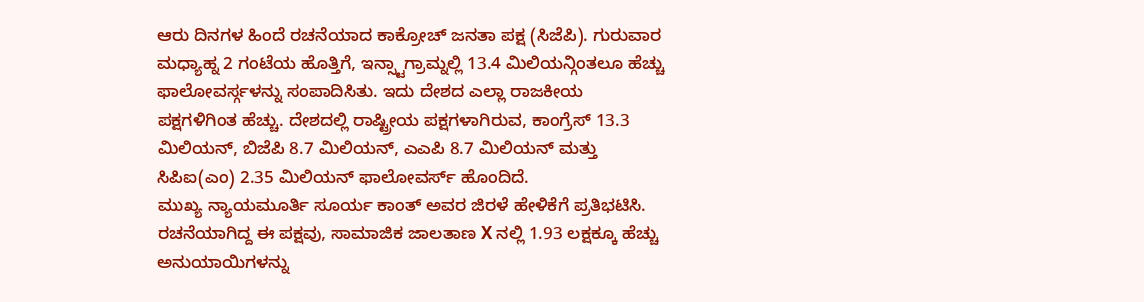ಆರು ದಿನಗಳ ಹಿಂದೆ ರಚನೆಯಾದ ಕಾಕ್ರೋಚ್ ಜನತಾ ಪಕ್ಷ (ಸಿಜೆಪಿ). ಗುರುವಾರ ಮಧ್ಯಾಹ್ನ 2 ಗಂಟೆಯ ಹೊತ್ತಿಗೆ, ಇನ್ಸ್ಟಾಗ್ರಾಮ್ನಲ್ಲಿ 13.4 ಮಿಲಿಯನ್ಗಿಂತಲೂ ಹೆಚ್ಚು ಫಾಲೋವರ್ಸ್ಗಳನ್ನು ಸಂಪಾದಿಸಿತು. ಇದು ದೇಶದ ಎಲ್ಲಾ ರಾಜಕೀಯ ಪಕ್ಷಗಳಿಗಿಂತ ಹೆಚ್ಚು. ದೇಶದಲ್ಲಿ ರಾಷ್ಟ್ರೀಯ ಪಕ್ಷಗಳಾಗಿರುವ, ಕಾಂಗ್ರೆಸ್ 13.3 ಮಿಲಿಯನ್, ಬಿಜೆಪಿ 8.7 ಮಿಲಿಯನ್, ಎಎಪಿ 8.7 ಮಿಲಿಯನ್ ಮತ್ತು ಸಿಪಿಐ(ಎಂ) 2.35 ಮಿಲಿಯನ್ ಫಾಲೋವರ್ಸ್ ಹೊಂದಿದೆ.
ಮುಖ್ಯ ನ್ಯಾಯಮೂರ್ತಿ ಸೂರ್ಯ ಕಾಂತ್ ಅವರ ಜಿರಳೆ ಹೇಳಿಕೆಗೆ ಪ್ರತಿಭಟಿಸಿ. ರಚನೆಯಾಗಿದ್ದ ಈ ಪಕ್ಷವು, ಸಾಮಾಜಿಕ ಜಾಲತಾಣ X ನಲ್ಲಿ 1.93 ಲಕ್ಷಕ್ಕೂ ಹೆಚ್ಚು ಅನುಯಾಯಿಗಳನ್ನು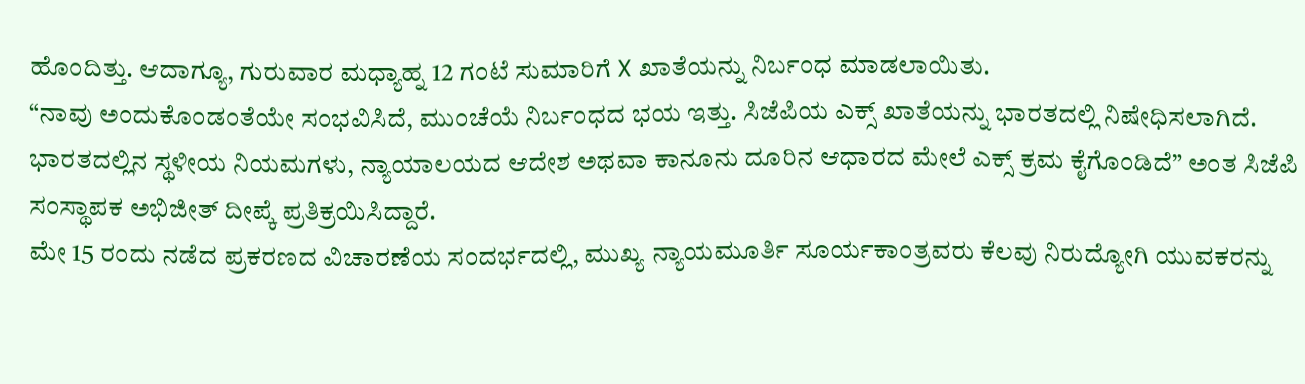ಹೊಂದಿತ್ತು. ಆದಾಗ್ಯೂ, ಗುರುವಾರ ಮಧ್ಯಾಹ್ನ 12 ಗಂಟೆ ಸುಮಾರಿಗೆ X ಖಾತೆಯನ್ನು ನಿರ್ಬಂಧ ಮಾಡಲಾಯಿತು.
“ನಾವು ಅಂದುಕೊಂಡಂತೆಯೇ ಸಂಭವಿಸಿದೆ, ಮುಂಚೆಯೆ ನಿರ್ಬಂಧದ ಭಯ ಇತ್ತು. ಸಿಜೆಪಿಯ ಎಕ್ಸ್ ಖಾತೆಯನ್ನು ಭಾರತದಲ್ಲಿ ನಿಷೇಧಿಸಲಾಗಿದೆ. ಭಾರತದಲ್ಲಿನ ಸ್ಥಳೀಯ ನಿಯಮಗಳು, ನ್ಯಾಯಾಲಯದ ಆದೇಶ ಅಥವಾ ಕಾನೂನು ದೂರಿನ ಆಧಾರದ ಮೇಲೆ ಎಕ್ಸ್ ಕ್ರಮ ಕೈಗೊಂಡಿದೆ” ಅಂತ ಸಿಜೆಪಿ ಸಂಸ್ಥಾಪಕ ಅಭಿಜೀತ್ ದೀಪ್ಕೆ ಪ್ರತಿಕ್ರಯಿಸಿದ್ದಾರೆ.
ಮೇ 15 ರಂದು ನಡೆದ ಪ್ರಕರಣದ ವಿಚಾರಣೆಯ ಸಂದರ್ಭದಲ್ಲಿ, ಮುಖ್ಯ ನ್ಯಾಯಮೂರ್ತಿ ಸೂರ್ಯಕಾಂತ್ರವರು ಕೆಲವು ನಿರುದ್ಯೋಗಿ ಯುವಕರನ್ನು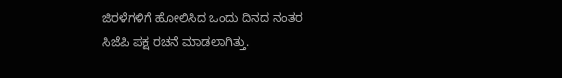ಜಿರಳೆಗಳಿಗೆ ಹೋಲಿಸಿದ ಒಂದು ದಿನದ ನಂತರ ಸಿಜೆಪಿ ಪಕ್ಷ ರಚನೆ ಮಾಡಲಾಗಿತ್ತು.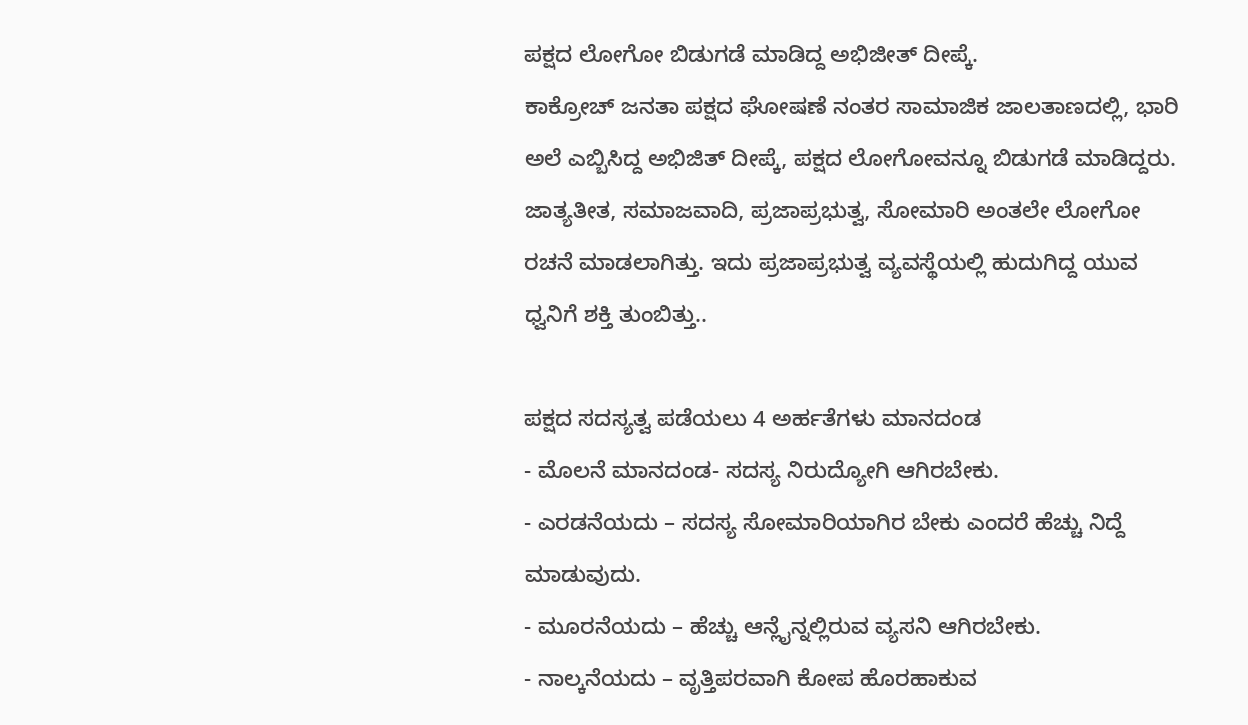ಪಕ್ಷದ ಲೋಗೋ ಬಿಡುಗಡೆ ಮಾಡಿದ್ದ ಅಭಿಜೀತ್ ದೀಪ್ಕೆ.
ಕಾಕ್ರೋಚ್ ಜನತಾ ಪಕ್ಷದ ಘೋಷಣೆ ನಂತರ ಸಾಮಾಜಿಕ ಜಾಲತಾಣದಲ್ಲಿ, ಭಾರಿ ಅಲೆ ಎಬ್ಬಿಸಿದ್ದ ಅಭಿಜಿತ್ ದೀಪ್ಕೆ, ಪಕ್ಷದ ಲೋಗೋವನ್ನೂ ಬಿಡುಗಡೆ ಮಾಡಿದ್ದರು.
ಜಾತ್ಯತೀತ, ಸಮಾಜವಾದಿ, ಪ್ರಜಾಪ್ರಭುತ್ವ, ಸೋಮಾರಿ ಅಂತಲೇ ಲೋಗೋ ರಚನೆ ಮಾಡಲಾಗಿತ್ತು. ಇದು ಪ್ರಜಾಪ್ರಭುತ್ವ ವ್ಯವಸ್ಥೆಯಲ್ಲಿ ಹುದುಗಿದ್ದ ಯುವ ಧ್ವನಿಗೆ ಶಕ್ತಿ ತುಂಬಿತ್ತು..

ಪಕ್ಷದ ಸದಸ್ಯತ್ವ ಪಡೆಯಲು 4 ಅರ್ಹತೆಗಳು ಮಾನದಂಡ
- ಮೊಲನೆ ಮಾನದಂಡ- ಸದಸ್ಯ ನಿರುದ್ಯೋಗಿ ಆಗಿರಬೇಕು.
- ಎರಡನೆಯದು – ಸದಸ್ಯ ಸೋಮಾರಿಯಾಗಿರ ಬೇಕು ಎಂದರೆ ಹೆಚ್ಚು ನಿದ್ದೆ ಮಾಡುವುದು.
- ಮೂರನೆಯದು – ಹೆಚ್ಚು ಆನ್ಲೈನ್ನಲ್ಲಿರುವ ವ್ಯಸನಿ ಆಗಿರಬೇಕು.
- ನಾಲ್ಕನೆಯದು – ವೃತ್ತಿಪರವಾಗಿ ಕೋಪ ಹೊರಹಾಕುವ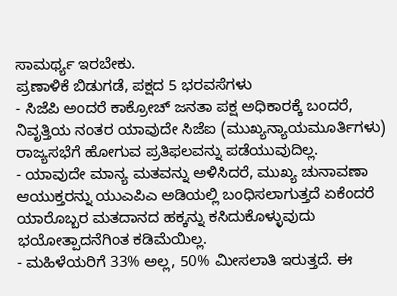ಸಾಮರ್ಥ್ಯ ಇರಬೇಕು.
ಪ್ರಣಾಳಿಕೆ ಬಿಡುಗಡೆ, ಪಕ್ಷದ 5 ಭರವಸೆಗಳು
- ಸಿಜೆಪಿ ಅಂದರೆ ಕಾಕ್ರೋಚ್ ಜನತಾ ಪಕ್ಷ ಅಧಿಕಾರಕ್ಕೆ ಬಂದರೆ, ನಿವೃತ್ತಿಯ ನಂತರ ಯಾವುದೇ ಸಿಜೆಐ (ಮುಖ್ಯನ್ಯಾಯಮೂರ್ತಿಗಳು) ರಾಜ್ಯಸಭೆಗೆ ಹೋಗುವ ಪ್ರತಿಫಲವನ್ನು ಪಡೆಯುವುದಿಲ್ಲ.
- ಯಾವುದೇ ಮಾನ್ಯ ಮತವನ್ನು ಅಳಿಸಿದರೆ, ಮುಖ್ಯ ಚುನಾವಣಾ ಆಯುಕ್ತರನ್ನು ಯುಎಪಿಎ ಅಡಿಯಲ್ಲಿ ಬಂಧಿಸಲಾಗುತ್ತದೆ ಏಕೆಂದರೆ ಯಾರೊಬ್ಬರ ಮತದಾನದ ಹಕ್ಕನ್ನು ಕಸಿದುಕೊಳ್ಳುವುದು ಭಯೋತ್ಪಾದನೆಗಿಂತ ಕಡಿಮೆಯಿಲ್ಲ.
- ಮಹಿಳೆಯರಿಗೆ 33% ಅಲ್ಲ, 50% ಮೀಸಲಾತಿ ಇರುತ್ತದೆ. ಈ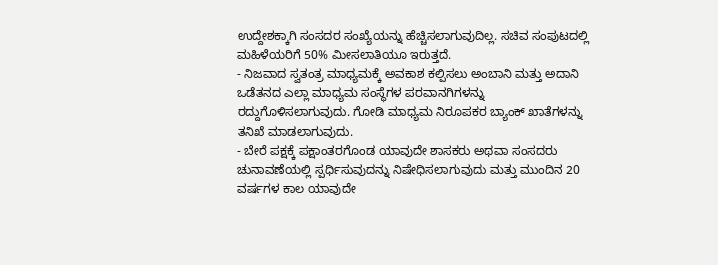ಉದ್ದೇಶಕ್ಕಾಗಿ ಸಂಸದರ ಸಂಖ್ಯೆಯನ್ನು ಹೆಚ್ಚಿಸಲಾಗುವುದಿಲ್ಲ. ಸಚಿವ ಸಂಪುಟದಲ್ಲಿ ಮಹಿಳೆಯರಿಗೆ 50% ಮೀಸಲಾತಿಯೂ ಇರುತ್ತದೆ.
- ನಿಜವಾದ ಸ್ವತಂತ್ರ ಮಾಧ್ಯಮಕ್ಕೆ ಅವಕಾಶ ಕಲ್ಪಿಸಲು ಅಂಬಾನಿ ಮತ್ತು ಅದಾನಿ ಒಡೆತನದ ಎಲ್ಲಾ ಮಾಧ್ಯಮ ಸಂಸ್ಥೆಗಳ ಪರವಾನಗಿಗಳನ್ನು ರದ್ದುಗೊಳಿಸಲಾಗುವುದು. ಗೋಡಿ ಮಾಧ್ಯಮ ನಿರೂಪಕರ ಬ್ಯಾಂಕ್ ಖಾತೆಗಳನ್ನು ತನಿಖೆ ಮಾಡಲಾಗುವುದು.
- ಬೇರೆ ಪಕ್ಷಕ್ಕೆ ಪಕ್ಷಾಂತರಗೊಂಡ ಯಾವುದೇ ಶಾಸಕರು ಅಥವಾ ಸಂಸದರು ಚುನಾವಣೆಯಲ್ಲಿ ಸ್ಪರ್ಧಿಸುವುದನ್ನು ನಿಷೇಧಿಸಲಾಗುವುದು ಮತ್ತು ಮುಂದಿನ 20 ವರ್ಷಗಳ ಕಾಲ ಯಾವುದೇ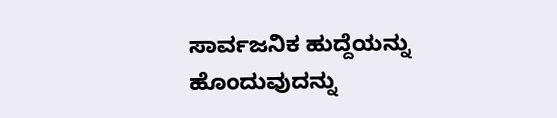ಸಾರ್ವಜನಿಕ ಹುದ್ದೆಯನ್ನು ಹೊಂದುವುದನ್ನು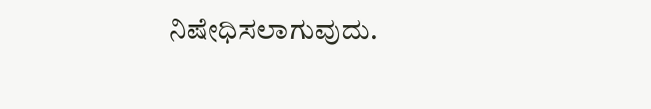ನಿಷೇಧಿಸಲಾಗುವುದು.